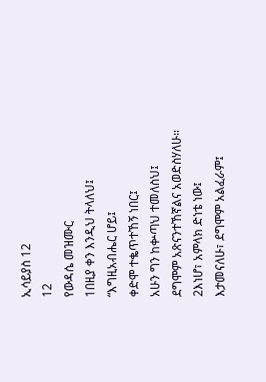ኢሳይያስ 12
12
የውዳሴ መዝሙር
1በዚያ ቀን እንዲህ ትላለህ፤
“እግዚአብሔር ሆይ፤
ቀድሞ ተቈጥተኸኝ ነበር፤
አሁን ግን ከቍጣህ ተመለስህ፤
ደግሞም አጽናንተኸኛልና አወድስሃለሁ።
2እነሆ፣ አምላክ ድነቴ ነው፤
እታመናለሁ፣ ደግሞም አልፈራም፤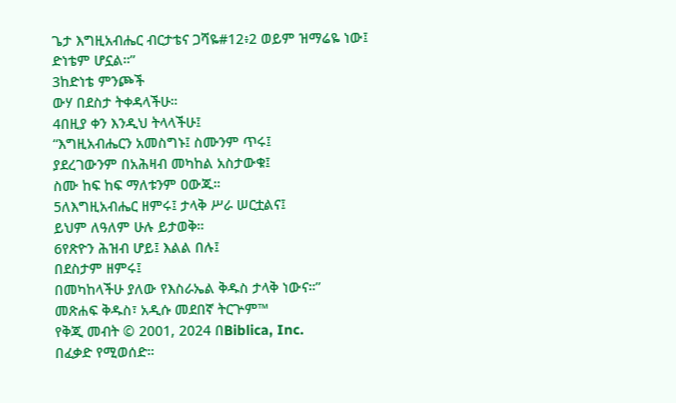ጌታ እግዚአብሔር ብርታቴና ጋሻዬ#12፥2 ወይም ዝማሬዬ ነው፤
ድነቴም ሆኗል።”
3ከድነቴ ምንጮች
ውሃ በደስታ ትቀዳላችሁ።
4በዚያ ቀን እንዲህ ትላላችሁ፤
“እግዚአብሔርን አመስግኑ፤ ስሙንም ጥሩ፤
ያደረገውንም በአሕዛብ መካከል አስታውቁ፤
ስሙ ከፍ ከፍ ማለቱንም ዐውጁ።
5ለእግዚአብሔር ዘምሩ፤ ታላቅ ሥራ ሠርቷልና፤
ይህም ለዓለም ሁሉ ይታወቅ።
6የጽዮን ሕዝብ ሆይ፤ እልል በሉ፤
በደስታም ዘምሩ፤
በመካከላችሁ ያለው የእስራኤል ቅዱስ ታላቅ ነውና።”
መጽሐፍ ቅዱስ፣ አዲሱ መደበኛ ትርጕም™
የቅጂ መብት © 2001, 2024 በBiblica, Inc.
በፈቃድ የሚወሰድ።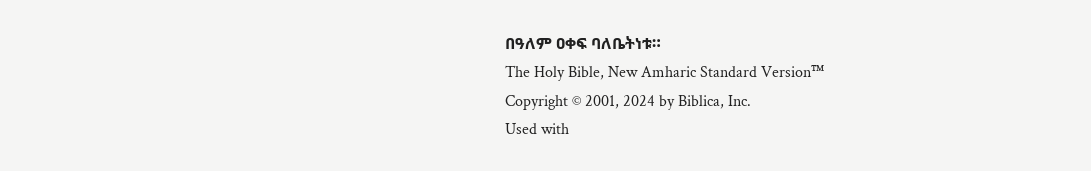በዓለም ዐቀፍ ባለቤትነቱ።
The Holy Bible, New Amharic Standard Version™
Copyright © 2001, 2024 by Biblica, Inc.
Used with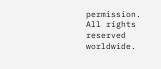permission. All rights reserved worldwide.